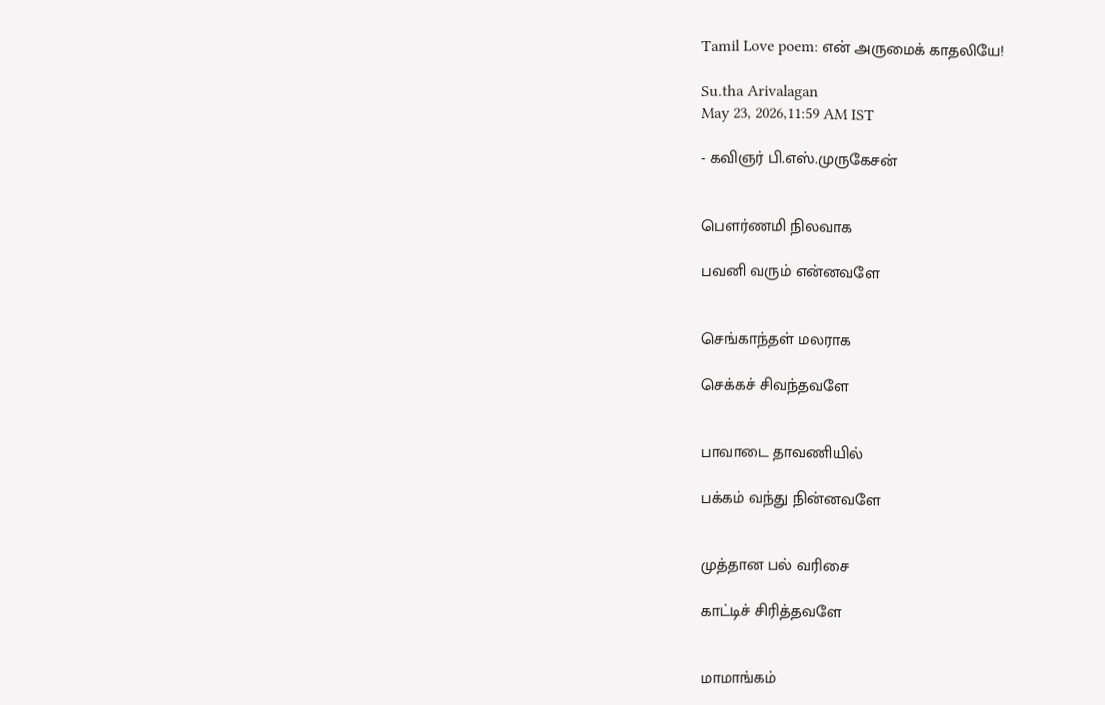Tamil Love poem: என் அருமைக் காதலியே!

Su.tha Arivalagan
May 23, 2026,11:59 AM IST

- கவிஞர் பி.எஸ்.முருகேசன்


பௌர்ணமி நிலவாக

பவனி வரும் என்னவளே


செங்காந்தள் மலராக

செக்கச் சிவந்தவளே


பாவாடை தாவணியில்

பக்கம் வந்து நின்னவளே


முத்தான பல் வரிசை

காட்டிச் சிரித்தவளே


மாமாங்கம்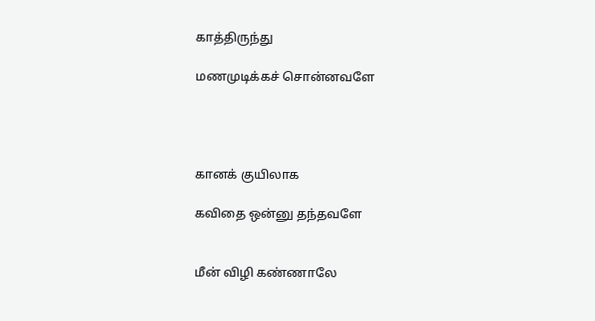காத்திருந்து

மணமுடிக்கச் சொன்னவளே




கானக் குயிலாக

கவிதை ஒன்னு தந்தவளே


மீன் விழி கண்ணாலே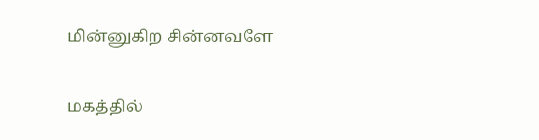மின்னுகிற சின்னவளே


மகத்தில்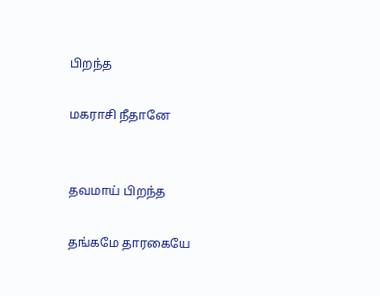பிறந்த

மகராசி நீதானே


தவமாய் பிறந்த

தங்கமே தாரகையே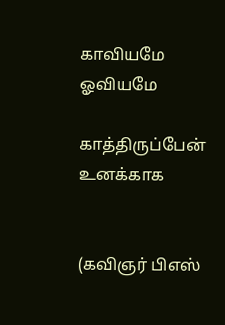காவியமே ஓவியமே

காத்திருப்பேன் உனக்காக


(கவிஞர் பிஎஸ்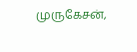முருகேசன்,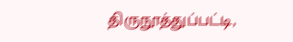திருநூத்துப்பட்டி,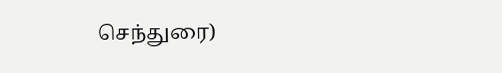செந்துரை)